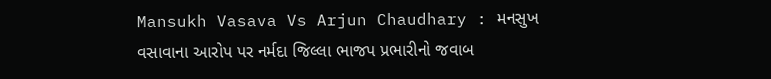Mansukh Vasava Vs Arjun Chaudhary : મનસુખ વસાવાના આરોપ પર નર્મદા જિલ્લા ભાજપ પ્રભારીનો જવાબ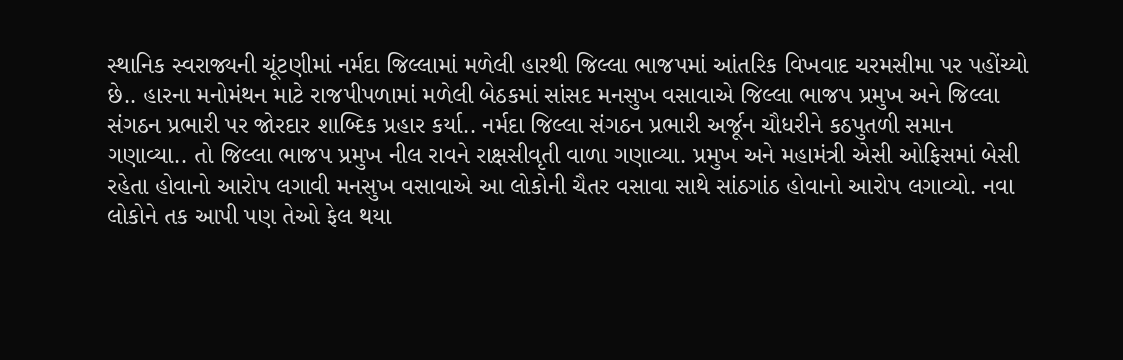સ્થાનિક સ્વરાજ્યની ચૂંટણીમાં નર્મદા જિલ્લામાં મળેલી હારથી જિલ્લા ભાજપમાં આંતરિક વિખવાદ ચરમસીમા પર પહોંચ્યો છે.. હારના મનોમંથન માટે રાજપીપળામાં મળેલી બેઠકમાં સાંસદ મનસુખ વસાવાએ જિલ્લા ભાજપ પ્રમુખ અને જિલ્લા સંગઠન પ્રભારી પર જોરદાર શાબ્દિક પ્રહાર કર્યા.. નર્મદા જિલ્લા સંગઠન પ્રભારી અર્જૂન ચૌધરીને કઠપુતળી સમાન ગણાવ્યા.. તો જિલ્લા ભાજપ પ્રમુખ નીલ રાવને રાક્ષસીવૃતી વાળા ગણાવ્યા. પ્રમુખ અને મહામંત્રી એસી ઓફિસમાં બેસી રહેતા હોવાનો આરોપ લગાવી મનસુખ વસાવાએ આ લોકોની ચૈતર વસાવા સાથે સાંઠગાંઠ હોવાનો આરોપ લગાવ્યો. નવા લોકોને તક આપી પણ તેઓ ફેલ થયા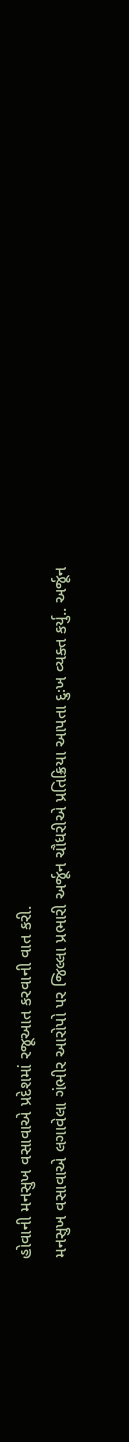હોવાની મનસુખ વસાવાએ પ્રદેશમાં રજૂઆત કરવાની વાત કરી.
મનસુખ વસાવાએ લગાવેલા ગંભીર આરોપો પર જિલ્લા પ્રભારી અર્જૂન ચૌધરીએ પ્રતિક્રિયા આપતા દુઃખ વ્યક્ત કર્યુ.. અર્જૂન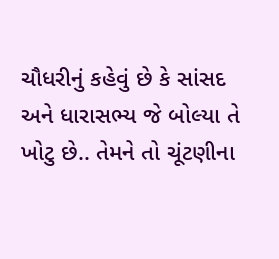ચૌધરીનું કહેવું છે કે સાંસદ અને ધારાસભ્ય જે બોલ્યા તે ખોટુ છે.. તેમને તો ચૂંટણીના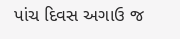પાંચ દિવસ અગાઉ જ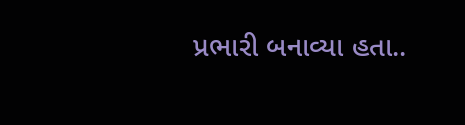પ્રભારી બનાવ્યા હતા..